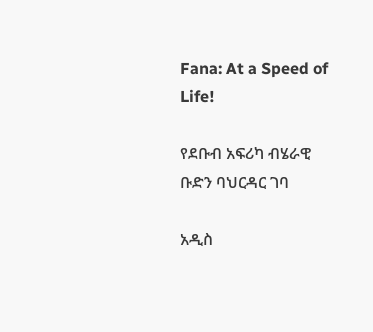Fana: At a Speed of Life!

የደቡብ አፍሪካ ብሄራዊ ቡድን ባህርዳር ገባ

አዲስ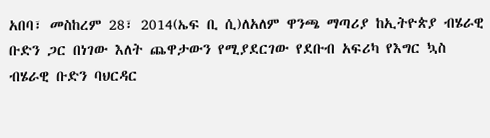አበባ፣ መስከረም 28፣ 2014(ኤፍ ቢ ሲ)ለአለም ዋንጫ ማጣሪያ ከኢትዮጵያ ብሄራዊ ቡድን ጋር በነገው እለት ጨዋታውን የሚያደርገው የደቡብ አፍሪካ የእግር ኳስ ብሄራዊ ቡድን ባህርዳር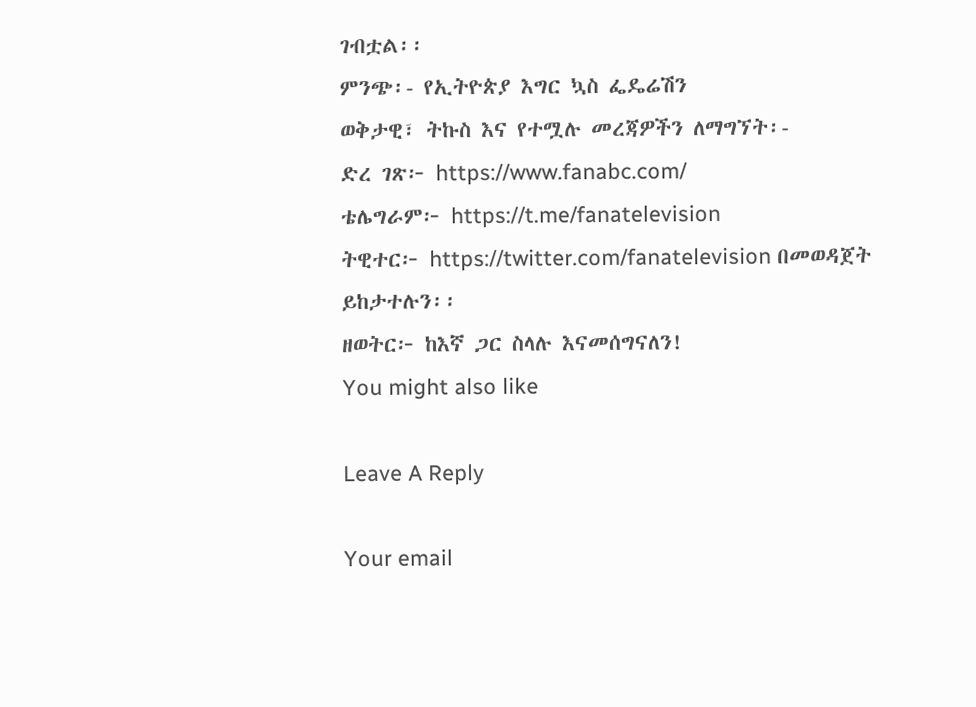ገብቷል፡፡
ምንጭ፡- የኢትዮጵያ እግር ኳስ ፌዴሬሽን
ወቅታዊ፣ ትኩስ እና የተሟሉ መረጃዎችን ለማግኘት፡-
ድረ ገጽ፦ https://www.fanabc.com/
ቴሌግራም፦ https://t.me/fanatelevision
ትዊተር፦ https://twitter.com/fanatelevision በመወዳጀት ይከታተሉን፡፡
ዘወትር፦ ከእኛ ጋር ስላሉ እናመሰግናለን!
You might also like

Leave A Reply

Your email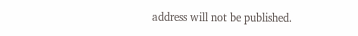address will not be published.